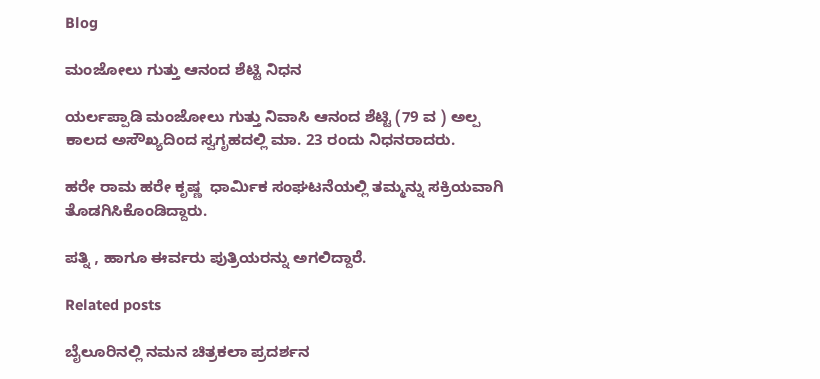Blog

ಮಂಜೋಲು ಗುತ್ತು ಆನಂದ ಶೆಟ್ಟಿ ನಿಧನ

ಯರ್ಲಪ್ಪಾಡಿ ಮಂಜೋಲು ಗುತ್ತು ನಿವಾಸಿ ಆನಂದ ಶೆಟ್ಟಿ (79 ವ ) ಅಲ್ಪ ಕಾಲದ ಅಸೌಖ್ಯದಿಂದ ಸ್ವಗೃಹದಲ್ಲಿ ಮಾ. 23 ರಂದು ನಿಧನರಾದರು.

ಹರೇ ರಾಮ ಹರೇ ಕೃಷ್ಣ  ಧಾರ್ಮಿಕ ಸಂಘಟನೆಯಲ್ಲಿ ತಮ್ಮನ್ನು ಸಕ್ರಿಯವಾಗಿ ತೊಡಗಿಸಿಕೊಂಡಿದ್ದಾರು.

ಪತ್ನಿ , ಹಾಗೂ ಈರ್ವರು ಪುತ್ರಿಯರನ್ನು ಅಗಲಿದ್ದಾರೆ.

Related posts

ಬೈಲೂರಿನಲ್ಲಿ ನಮನ ಚಿತ್ರಕಲಾ ಪ್ರದರ್ಶನ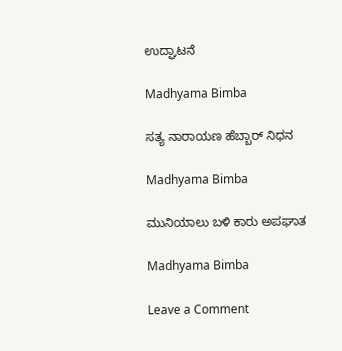ಉದ್ಘಾಟನೆ

Madhyama Bimba

ಸತ್ಯ ನಾರಾಯಣ ಹೆಬ್ಬಾರ್ ನಿಧನ

Madhyama Bimba

ಮುನಿಯಾಲು ಬಳಿ ಕಾರು ಅಪಘಾತ

Madhyama Bimba

Leave a Comment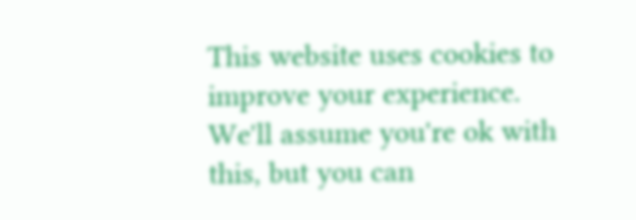This website uses cookies to improve your experience. We'll assume you're ok with this, but you can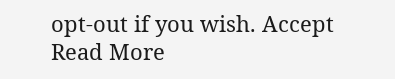opt-out if you wish. Accept Read More